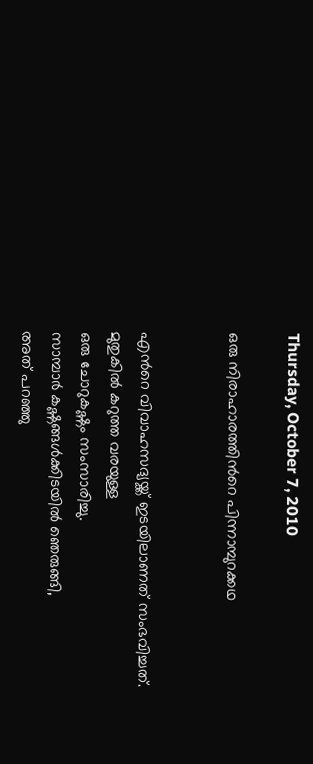Thursday, October 7, 2010

ഒരു നിരാഹാരത്തിന്‍റെ പിന്നാമ്പുറക്കഥ


എന്‍റെ വിവാഹസദ്യയ്ക്ക് ഇടയിലാണത് സംഭവിച്ചത്.
മുതുകില്‍ കറുത്ത വരയുള്ള
ഒരു ചോറുകഷ്ണം സംസാരിച്ചു.
സാമ്പാര്‍ കഷ്ണങ്ങള്‍ക്കിടയില്‍ ഞെരുങ്ങി,
അത് പറഞ്ഞു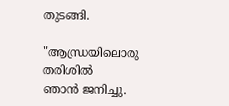തുടങ്ങി.

"ആന്ധ്രയിലൊരു തരിശില്‍
ഞാന്‍ ജനിച്ചു.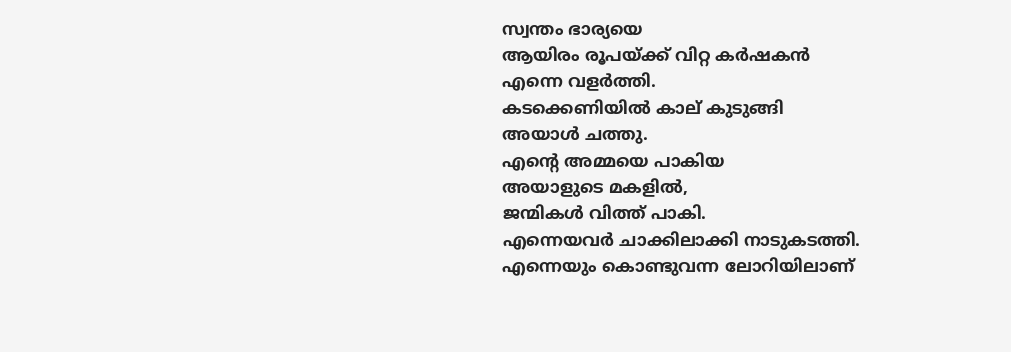സ്വന്തം ഭാര്യയെ
ആയിരം രൂപയ്ക്ക് വിറ്റ കര്‍ഷകന്‍
എന്നെ വളര്‍ത്തി.
കടക്കെണിയില്‍ കാല് കുടുങ്ങി
അയാള്‍ ചത്തു.
എന്‍റെ അമ്മയെ പാകിയ
അയാളുടെ മകളില്‍,
ജന്മികള്‍ വിത്ത് പാകി.
എന്നെയവര്‍ ചാക്കിലാക്കി നാടുകടത്തി.
എന്നെയും കൊണ്ടുവന്ന ലോറിയിലാണ്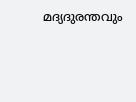മദ്യദുരന്തവും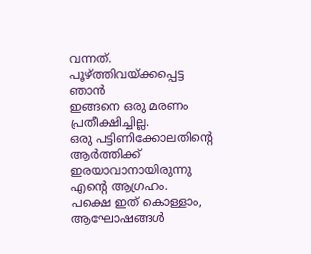വന്നത്.
പൂഴ്ത്തിവയ്ക്കപ്പെട്ട ഞാന്‍
ഇങ്ങനെ ഒരു മരണം പ്രതീക്ഷിച്ചില്ല.
ഒരു പട്ടിണിക്കോലതിന്റെ ആര്‍ത്തിക്ക്
ഇരയാവാനായിരുന്നു എന്‍റെ ആഗ്രഹം.
പക്ഷെ ഇത് കൊള്ളാം,
ആഘോഷങ്ങള്‍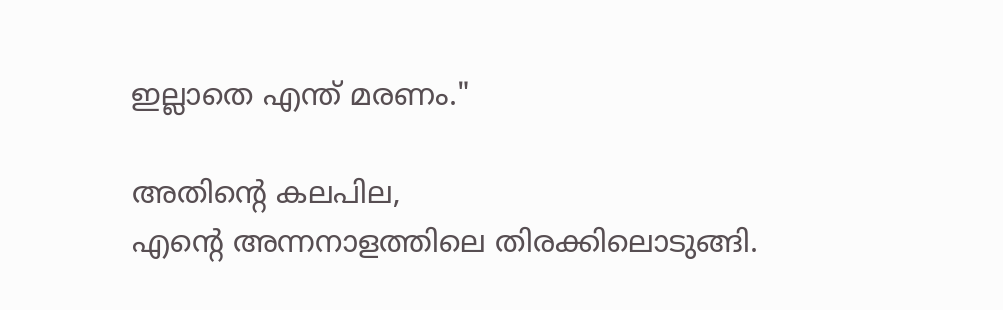ഇല്ലാതെ എന്ത് മരണം."

അതിന്‍റെ കലപില,
എന്‍റെ അന്നനാളത്തിലെ തിരക്കിലൊടുങ്ങി.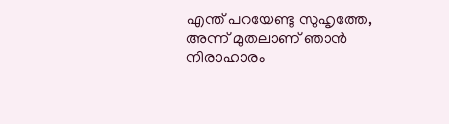എന്ത് പറയേണ്ടു സുഹൃത്തേ,
അന്ന് മുതലാണ്‌ ഞാന്‍ നിരാഹാരം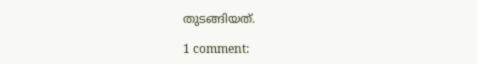തുടങ്ങിയത്.

1 comment: